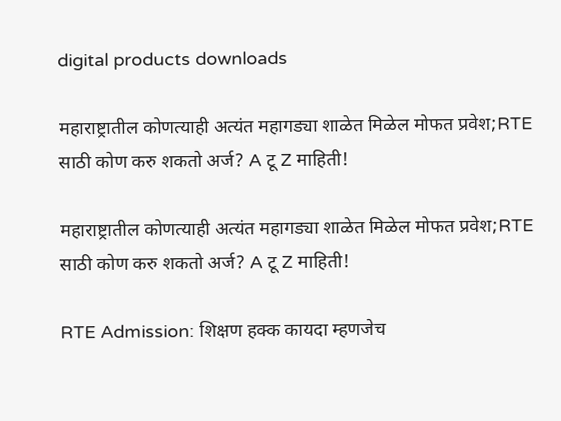digital products downloads

महाराष्ट्रातील कोणत्याही अत्यंत महागड्या शाळेत मिळेल मोफत प्रवेश;RTE साठी कोण करु शकतो अर्ज? A टू Z माहिती!

महाराष्ट्रातील कोणत्याही अत्यंत महागड्या शाळेत मिळेल मोफत प्रवेश;RTE साठी कोण करु शकतो अर्ज? A टू Z माहिती!

RTE Admission: शिक्षण हक्क कायदा म्हणजेच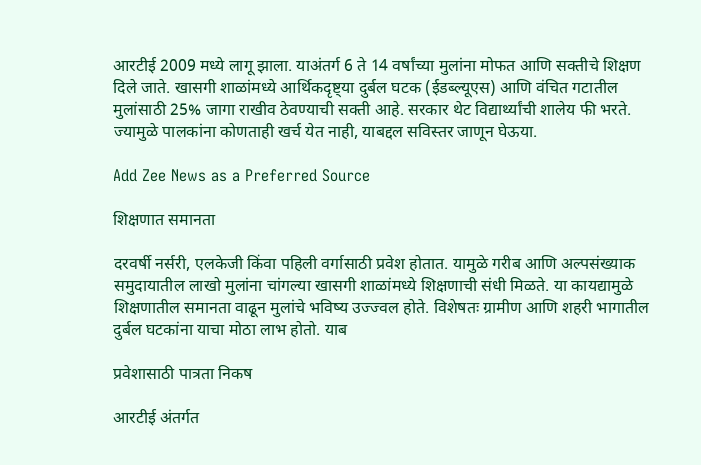आरटीई 2009 मध्ये लागू झाला. याअंतर्ग 6 ते 14 वर्षांच्या मुलांना मोफत आणि सक्तीचे शिक्षण दिले जाते. खासगी शाळांमध्ये आर्थिकदृष्ट्या दुर्बल घटक (ईडब्ल्यूएस) आणि वंचित गटातील मुलांसाठी 25% जागा राखीव ठेवण्याची सक्ती आहे. सरकार थेट विद्यार्थ्यांची शालेय फी भरते. ज्यामुळे पालकांना कोणताही खर्च येत नाही, याबद्दल सविस्तर जाणून घेऊया.

Add Zee News as a Preferred Source

शिक्षणात समानता

दरवर्षी नर्सरी, एलकेजी किंवा पहिली वर्गासाठी प्रवेश होतात. यामुळे गरीब आणि अल्पसंख्याक समुदायातील लाखो मुलांना चांगल्या खासगी शाळांमध्ये शिक्षणाची संधी मिळते. या कायद्यामुळे शिक्षणातील समानता वाढून मुलांचे भविष्य उज्ज्वल होते. विशेषतः ग्रामीण आणि शहरी भागातील दुर्बल घटकांना याचा मोठा लाभ होतो. याब

प्रवेशासाठी पात्रता निकष

आरटीई अंतर्गत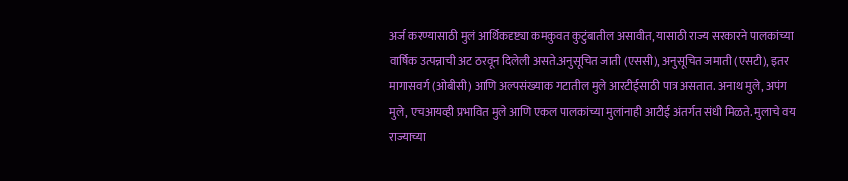अर्ज करण्यासाठी मुलं आर्थिकदृष्ट्या कमकुवत कुटुंबातील असावीत, यासाठी राज्य सरकारने पालकांच्या वार्षिक उत्पन्नाची अट ठरवून दिलेली असते.अनुसूचित जाती (एससी), अनुसूचित जमाती (एसटी), इतर मागासवर्ग (ओबीसी) आणि अल्पसंख्याक गटातील मुले आरटीईसाठी पात्र असतात. अनाथ मुले, अपंग मुले, एचआयव्ही प्रभावित मुले आणि एकल पालकांच्या मुलांनाही आटीई अंतर्गत संधी मिळते. मुलाचे वय राज्याच्या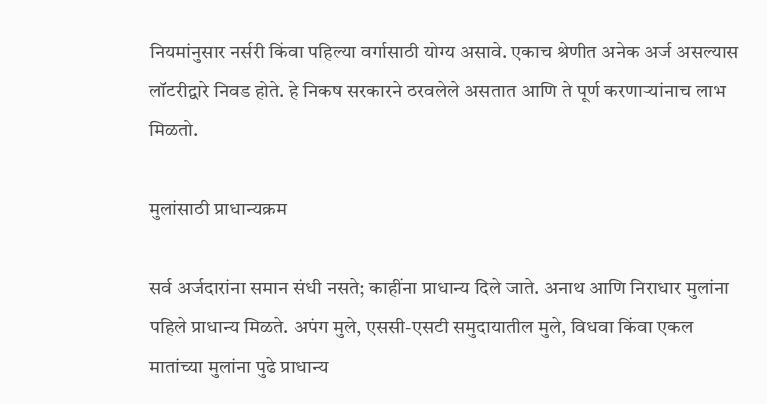नियमांनुसार नर्सरी किंवा पहिल्या वर्गासाठी योग्य असावे. एकाच श्रेणीत अनेक अर्ज असल्यास लॉटरीद्वारे निवड होते. हे निकष सरकारने ठरवलेले असतात आणि ते पूर्ण करणाऱ्यांनाच लाभ मिळतो.

मुलांसाठी प्राधान्यक्रम

सर्व अर्जदारांना समान संधी नसते; काहींना प्राधान्य दिले जाते. अनाथ आणि निराधार मुलांना पहिले प्राधान्य मिळते. अपंग मुले, एससी-एसटी समुदायातील मुले, विधवा किंवा एकल मातांच्या मुलांना पुढे प्राधान्य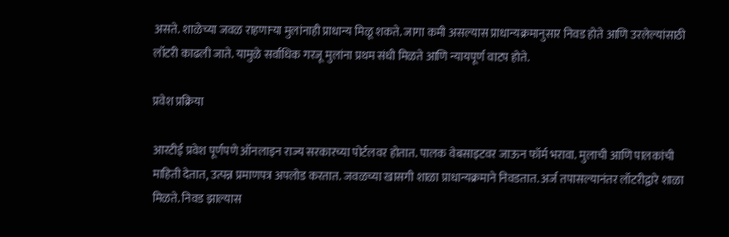असते. शाळेच्या जवळ राहणाऱ्या मुलांनाही प्राधान्य मिळू शकते. जागा कमी असल्यास प्राधान्यक्रमानुसार निवड होते आणि उरलेल्यांसाठी लॉटरी काढली जाते. यामुळे सर्वाधिक गरजू मुलांना प्रथम संधी मिळते आणि न्यायपूर्ण वाटप होते.

प्रवेश प्रक्रिया

आरटीई प्रवेश पूर्णपणे ऑनलाइन राज्य सरकारच्या पोर्टलवर होतात. पालक वेबसाइटवर जाऊन फॉर्म भरावा. मुलाची आणि पालकांची माहिती देतात, उत्पन्न प्रमाणपत्र अपलोड करतात. जवळच्या खासगी शाळा प्राधान्यक्रमाने निवडतात. अर्ज तपासल्यानंतर लॉटरीद्वारे शाळा मिळते. निवड झाल्यास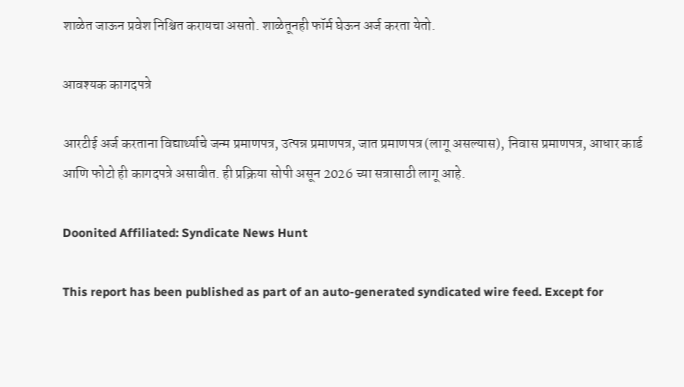शाळेत जाऊन प्रवेश निश्चित करायचा असतो. शाळेतूनही फॉर्म घेऊन अर्ज करता येतो.

आवश्यक कागदपत्रे

आरटीई अर्ज करताना विद्यार्थ्याचे जन्म प्रमाणपत्र, उत्पन्न प्रमाणपत्र, जात प्रमाणपत्र (लागू असल्यास), निवास प्रमाणपत्र, आधार कार्ड आणि फोटो ही कागदपत्रे असावीत. ही प्रक्रिया सोपी असून 2026 च्या सत्रासाठी लागू आहे.

Doonited Affiliated: Syndicate News Hunt

This report has been published as part of an auto-generated syndicated wire feed. Except for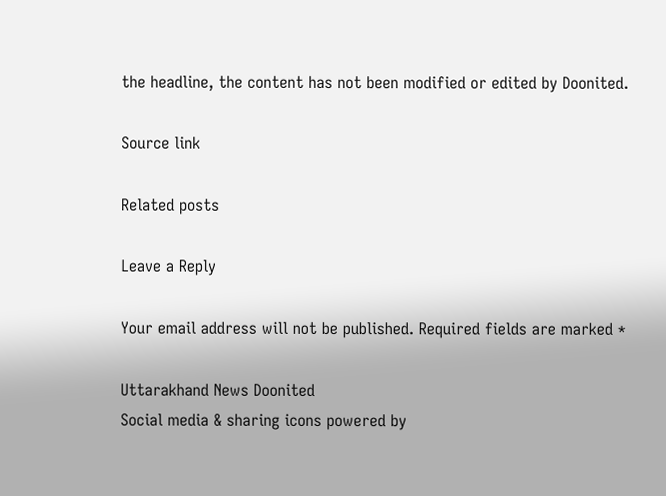the headline, the content has not been modified or edited by Doonited.

Source link

Related posts

Leave a Reply

Your email address will not be published. Required fields are marked *

Uttarakhand News Doonited
Social media & sharing icons powered by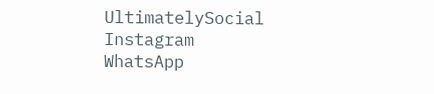UltimatelySocial
Instagram
WhatsApp